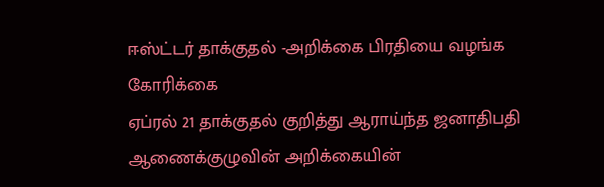ஈஸ்ட்டர் தாக்குதல் -அறிக்கை பிரதியை வழங்க கோரிக்கை
ஏப்ரல் 21 தாக்குதல் குறித்து ஆராய்ந்த ஜனாதிபதி ஆணைக்குழுவின் அறிக்கையின்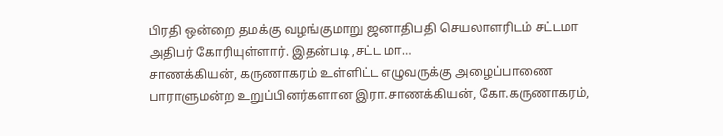பிரதி ஒன்றை தமக்கு வழங்குமாறு ஜனாதிபதி செயலாளரிடம் சட்டமா அதிபர் கோரியுள்ளார். இதன்படி ,சட்ட மா…
சாணக்கியன், கருணாகரம் உள்ளிட்ட எழுவருக்கு அழைப்பாணை
பாராளுமன்ற உறுப்பினர்களான இரா.சாணக்கியன், கோ.கருணாகரம்,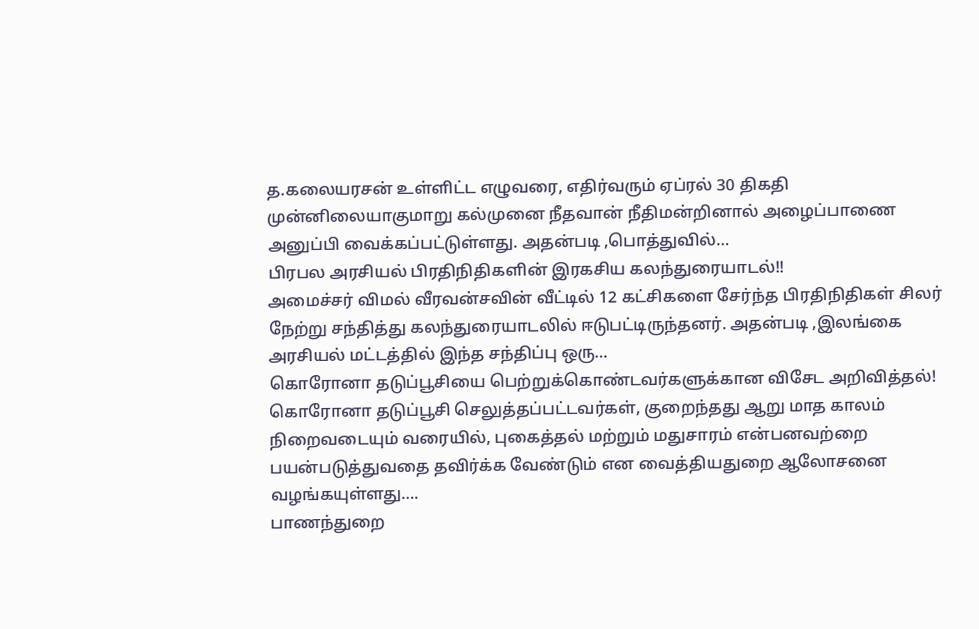த.கலையரசன் உள்ளிட்ட எழுவரை, எதிர்வரும் ஏப்ரல் 30 திகதி முன்னிலையாகுமாறு கல்முனை நீதவான் நீதிமன்றினால் அழைப்பாணை அனுப்பி வைக்கப்பட்டுள்ளது. அதன்படி ,பொத்துவில்…
பிரபல அரசியல் பிரதிநிதிகளின் இரகசிய கலந்துரையாடல்!!
அமைச்சர் விமல் வீரவன்சவின் வீட்டில் 12 கட்சிகளை சேர்ந்த பிரதிநிதிகள் சிலர் நேற்று சந்தித்து கலந்துரையாடலில் ஈடுபட்டிருந்தனர். அதன்படி ,இலங்கை அரசியல் மட்டத்தில் இந்த சந்திப்பு ஒரு…
கொரோனா தடுப்பூசியை பெற்றுக்கொண்டவர்களுக்கான விசேட அறிவித்தல்!
கொரோனா தடுப்பூசி செலுத்தப்பட்டவர்கள், குறைந்தது ஆறு மாத காலம் நிறைவடையும் வரையில், புகைத்தல் மற்றும் மதுசாரம் என்பனவற்றை பயன்படுத்துவதை தவிர்க்க வேண்டும் என வைத்தியதுறை ஆலோசனை வழங்கயுள்ளது….
பாணந்துறை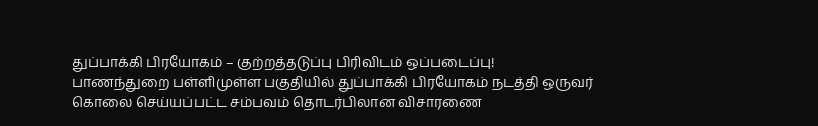துப்பாக்கி பிரயோகம் – குற்றத்தடுப்பு பிரிவிடம் ஒப்படைப்பு!
பாணந்துறை பள்ளிமுள்ள பகுதியில் துப்பாக்கி பிரயோகம் நடத்தி ஒருவர் கொலை செய்யப்பட்ட சம்பவம் தொடர்பிலான விசாரணை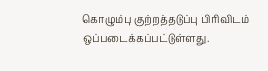கொழும்பு குற்றத்தடுப்பு பிரிவிடம் ஒப்படைக்கப்பட்டுள்ளது.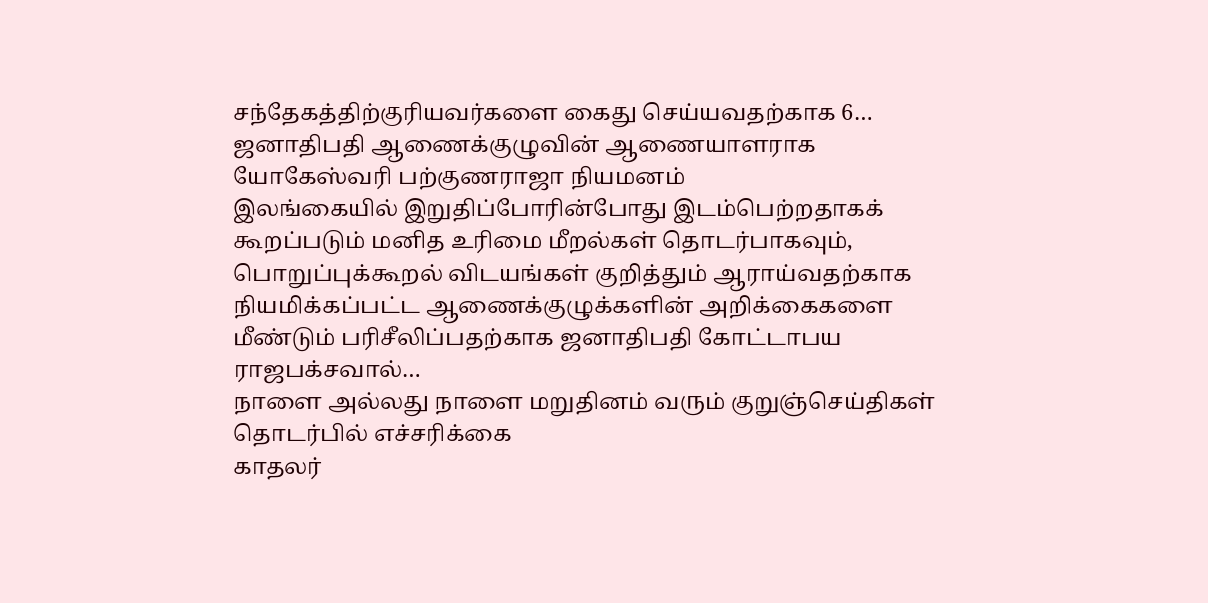சந்தேகத்திற்குரியவர்களை கைது செய்யவதற்காக 6…
ஜனாதிபதி ஆணைக்குழுவின் ஆணையாளராக யோகேஸ்வரி பற்குணராஜா நியமனம்
இலங்கையில் இறுதிப்போரின்போது இடம்பெற்றதாகக் கூறப்படும் மனித உரிமை மீறல்கள் தொடர்பாகவும், பொறுப்புக்கூறல் விடயங்கள் குறித்தும் ஆராய்வதற்காக நியமிக்கப்பட்ட ஆணைக்குழுக்களின் அறிக்கைகளை மீண்டும் பரிசீலிப்பதற்காக ஜனாதிபதி கோட்டாபய ராஜபக்சவால்…
நாளை அல்லது நாளை மறுதினம் வரும் குறுஞ்செய்திகள் தொடர்பில் எச்சரிக்கை
காதலர்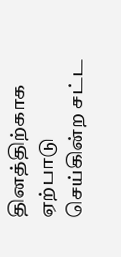தினத்திற்காக ஏற்பாடு செய்கின்ற சட்ட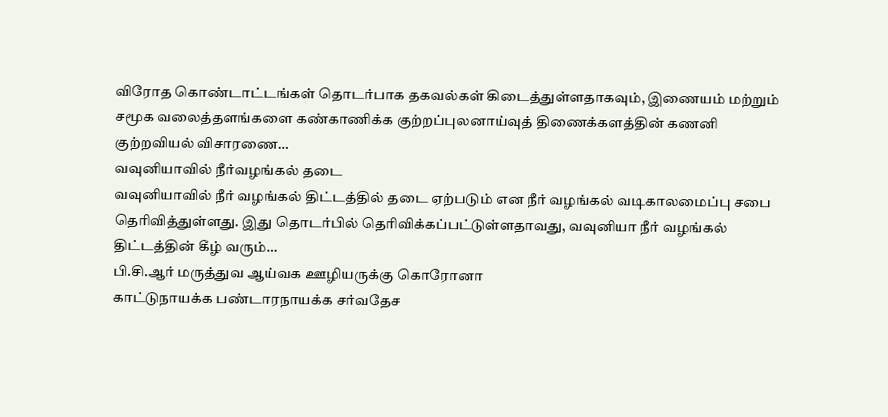விரோத கொண்டாட்டங்கள் தொடர்பாக தகவல்கள் கிடைத்துள்ளதாகவும், இணையம் மற்றும் சமூக வலைத்தளங்களை கண்காணிக்க குற்றப்புலனாய்வுத் திணைக்களத்தின் கணனி குற்றவியல் விசாரணை…
வவுனியாவில் நீர்வழங்கல் தடை
வவுனியாவில் நீர் வழங்கல் திட்டத்தில் தடை ஏற்படும் என நீர் வழங்கல் வடிகாலமைப்பு சபை தெரிவித்துள்ளது. இது தொடர்பில் தெரிவிக்கப்பட்டுள்ளதாவது, வவுனியா நீர் வழங்கல் திட்டத்தின் கீழ் வரும்…
பி.சி.ஆர் மருத்துவ ஆய்வக ஊழியருக்கு கொரோனா
காட்டுநாயக்க பண்டாரநாயக்க சர்வதேச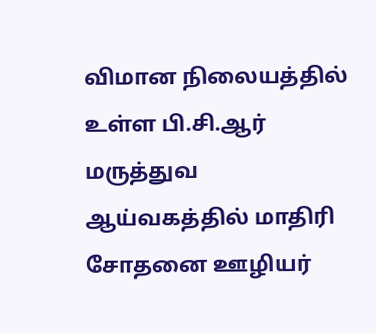விமான நிலையத்தில் உள்ள பி.சி.ஆர் மருத்துவ ஆய்வகத்தில் மாதிரி சோதனை ஊழியர்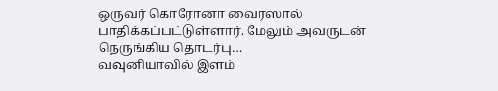ஒருவர் கொரோனா வைரஸால் பாதிக்கப்பட்டுள்ளார். மேலும் அவருடன் நெருங்கிய தொடர்பு…
வவுனியாவில் இளம்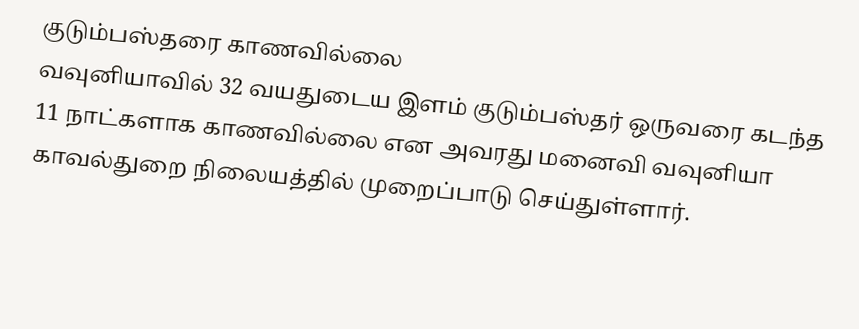குடும்பஸ்தரை காணவில்லை
வவுனியாவில் 32 வயதுடைய இளம் குடும்பஸ்தர் ஒருவரை கடந்த 11 நாட்களாக காணவில்லை என அவரது மனைவி வவுனியா காவல்துறை நிலையத்தில் முறைப்பாடு செய்துள்ளார்.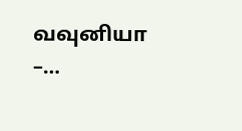வவுனியா –…